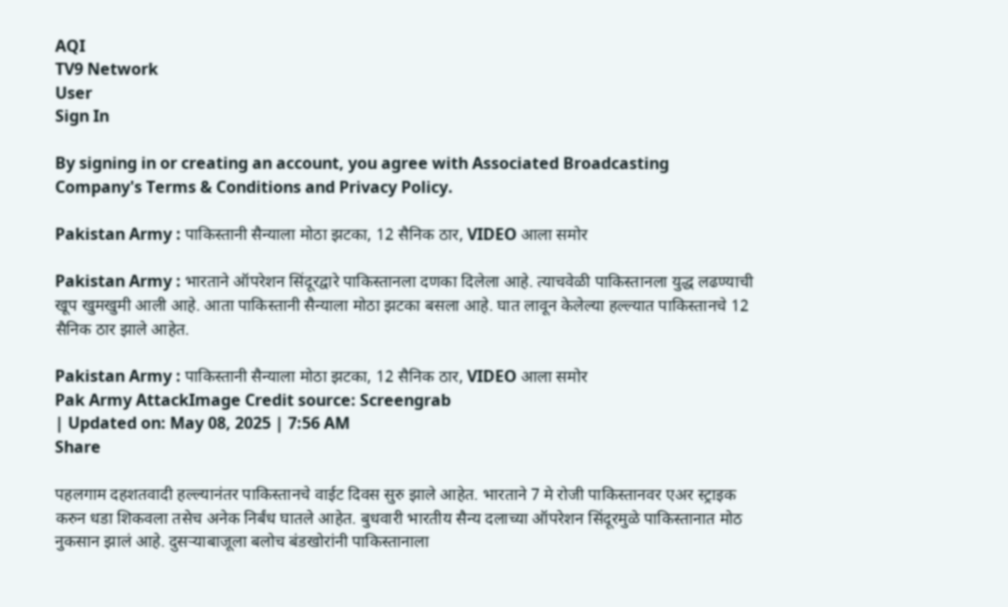AQI
TV9 Network
User
Sign In

By signing in or creating an account, you agree with Associated Broadcasting Company's Terms & Conditions and Privacy Policy.

Pakistan Army : पाकिस्तानी सैन्याला मोठा झटका, 12 सैनिक ठार, VIDEO आला समोर

Pakistan Army : भारताने ऑपरेशन सिंदूरद्वारे पाकिस्तानला दणका दिलेला आहे. त्याचवेळी पाकिस्तानला युद्ध लढण्याची खूप खुमखुमी आली आहे. आता पाकिस्तानी सैन्याला मोठा झटका बसला आहे. घात लावून केलेल्या हल्ल्यात पाकिस्तानचे 12 सैनिक ठार झाले आहेत.

Pakistan Army : पाकिस्तानी सैन्याला मोठा झटका, 12 सैनिक ठार, VIDEO आला समोर
Pak Army AttackImage Credit source: Screengrab
| Updated on: May 08, 2025 | 7:56 AM
Share

पहलगाम दहशतवादी हल्ल्यानंतर पाकिस्तानचे वाईट दिवस सुरु झाले आहेत. भारताने 7 मे रोजी पाकिस्तानवर एअर स्ट्राइक करुन धडा शिकवला तसेच अनेक निर्बंध घातले आहेत. बुधवारी भारतीय सैन्य दलाच्या ऑपरेशन सिंदूरमुळे पाकिस्तानात मोठ नुकसान झालं आहे. दुसऱ्याबाजूला बलोच बंडखोरांनी पाकिस्तानाला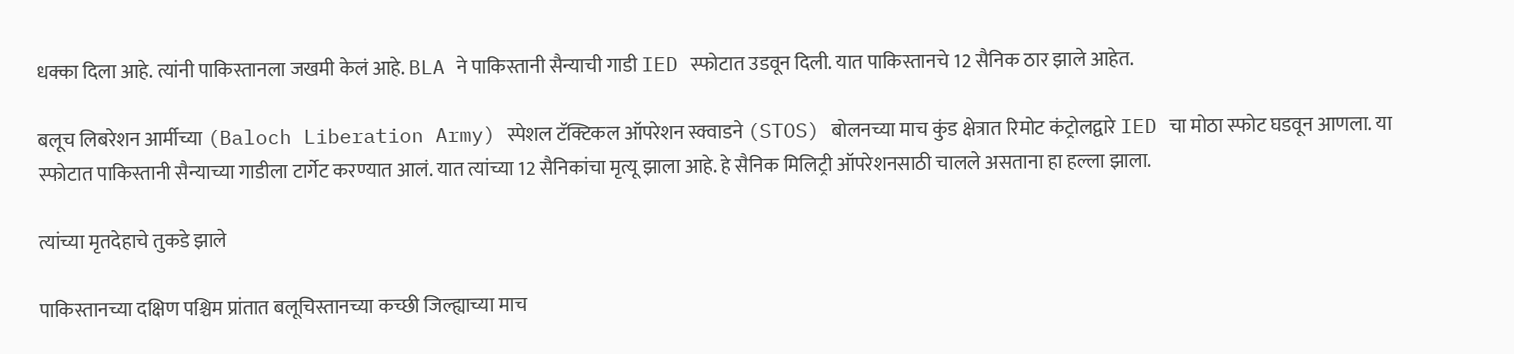धक्का दिला आहे. त्यांनी पाकिस्तानला जखमी केलं आहे. BLA ने पाकिस्तानी सैन्याची गाडी IED स्फोटात उडवून दिली. यात पाकिस्तानचे 12 सैनिक ठार झाले आहेत.

बलूच लिबरेशन आर्मीच्या (Baloch Liberation Army) स्पेशल टॅक्टिकल ऑपरेशन स्क्वाडने (STOS) बोलनच्या माच कुंड क्षेत्रात रिमोट कंट्रोलद्वारे IED चा मोठा स्फोट घडवून आणला. या स्फोटात पाकिस्तानी सैन्याच्या गाडीला टार्गेट करण्यात आलं. यात त्यांच्या 12 सैनिकांचा मृत्यू झाला आहे. हे सैनिक मिलिट्री ऑपरेशनसाठी चालले असताना हा हल्ला झाला.

त्यांच्या मृतदेहाचे तुकडे झाले

पाकिस्तानच्या दक्षिण पश्चिम प्रांतात बलूचिस्तानच्या कच्छी जिल्ह्याच्या माच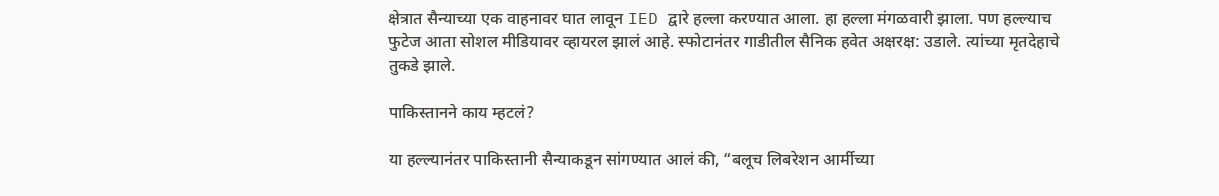क्षेत्रात सैन्याच्या एक वाहनावर घात लावून IED द्वारे हल्ला करण्यात आला. हा हल्ला मंगळवारी झाला. पण हल्ल्याच फुटेज आता सोशल मीडियावर व्हायरल झालं आहे. स्फोटानंतर गाडीतील सैनिक हवेत अक्षरक्ष: उडाले. त्यांच्या मृतदेहाचे तुकडे झाले.

पाकिस्तानने काय म्हटलं?

या हल्ल्यानंतर पाकिस्तानी सैन्याकडून सांगण्यात आलं की, “बलूच लिबरेशन आर्मीच्या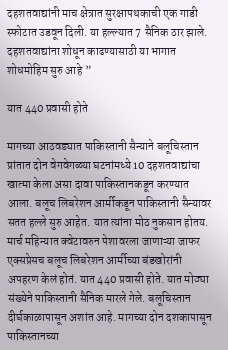दहशतवाद्यांनी माच क्षेत्रात सुरक्षापथकाची एक गाडी स्फोटात उडवून दिली. या हल्ल्यात 7 सैनिक ठार झाले. दहशतवाद्यांना शोधून काढण्यासाठी या भागात शोधमोहिम सुरु आहे ”

यात 440 प्रवासी होते

मागच्या आठवड्यात पाकिस्तानी सैन्याने बलूचिस्तान प्रांतात दोन वेगवेगळ्या घटनांमध्ये 10 दहशतवाद्यांचा खात्मा केला असा दावा पाकिस्तानकडून करण्यात आला. बलूच लिबरेशन आर्मीकडून पाकिस्तानी सैन्यावर सतत हल्ले सुरु आहेत. यात त्यांना मोठ नुकसान होतय. मार्च महिन्यात क्वेटावरुन पेशावरला जाणाऱ्या जाफर एक्सप्रेसच बलूच लिबरेशन आर्मीच्या बंडखोरांनी अपहरण केलं होतं. यात 440 प्रवासी होते. यात मोठ्या संख्येने पाकिस्तानी सैनिक मारले गेले. बलूचिस्तान दीर्घकाळापासून अशांत आहे. मागच्या दोन दशकापासून पाकिस्तानच्या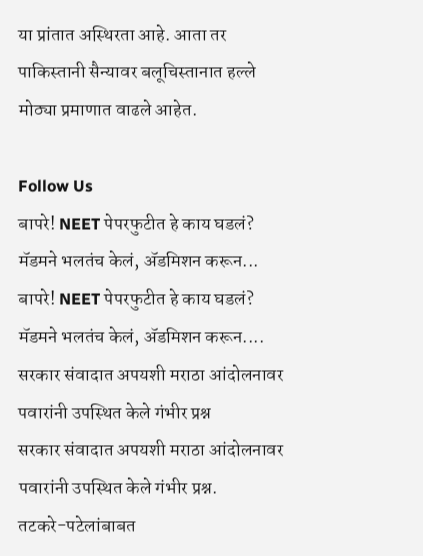या प्रांतात अस्थिरता आहे. आता तर पाकिस्तानी सैन्यावर बलूचिस्तानात हल्ले मोठ्या प्रमाणात वाढले आहेत.

Follow Us
बापरे! NEET पेपरफुटीत हे काय घडलं? मॅडमने भलतंच केलं, ॲडमिशन करून...
बापरे! NEET पेपरफुटीत हे काय घडलं? मॅडमने भलतंच केलं, ॲडमिशन करून....
सरकार संवादात अपयशी मराठा आंदोलनावर पवारांनी उपस्थित केले गंभीर प्रश्न
सरकार संवादात अपयशी मराठा आंदोलनावर पवारांनी उपस्थित केले गंभीर प्रश्न.
तटकरे-पटेलांबाबत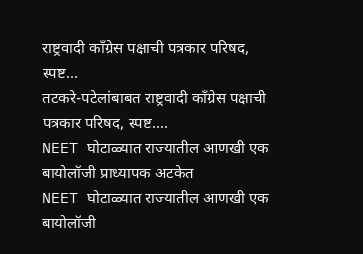राष्ट्रवादी कॉंग्रेस पक्षाची पत्रकार परिषद, स्पष्ट...
तटकरे-पटेलांबाबत राष्ट्रवादी कॉंग्रेस पक्षाची पत्रकार परिषद, स्पष्ट....
NEET घोटाळ्यात राज्यातील आणखी एक बायोलॉजी प्राध्यापक अटकेत
NEET घोटाळ्यात राज्यातील आणखी एक बायोलॉजी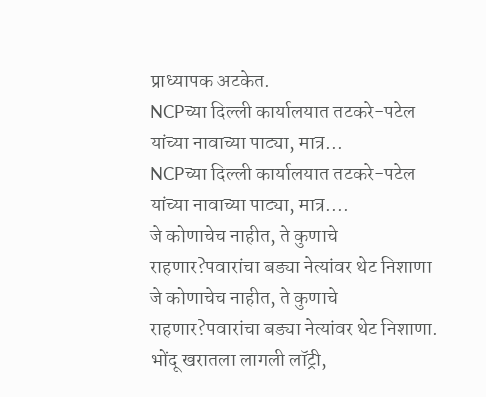प्राध्यापक अटकेत.
NCPच्या दिल्ली कार्यालयात तटकरे-पटेल यांच्या नावाच्या पाट्या, मात्र...
NCPच्या दिल्ली कार्यालयात तटकरे-पटेल यांच्या नावाच्या पाट्या, मात्र....
जे कोणाचेच नाहीत, ते कुणाचे राहणार?पवारांचा बड्या नेत्यांवर थेट निशाणा
जे कोणाचेच नाहीत, ते कुणाचे राहणार?पवारांचा बड्या नेत्यांवर थेट निशाणा.
भोंदू खरातला लागली लॉट्री,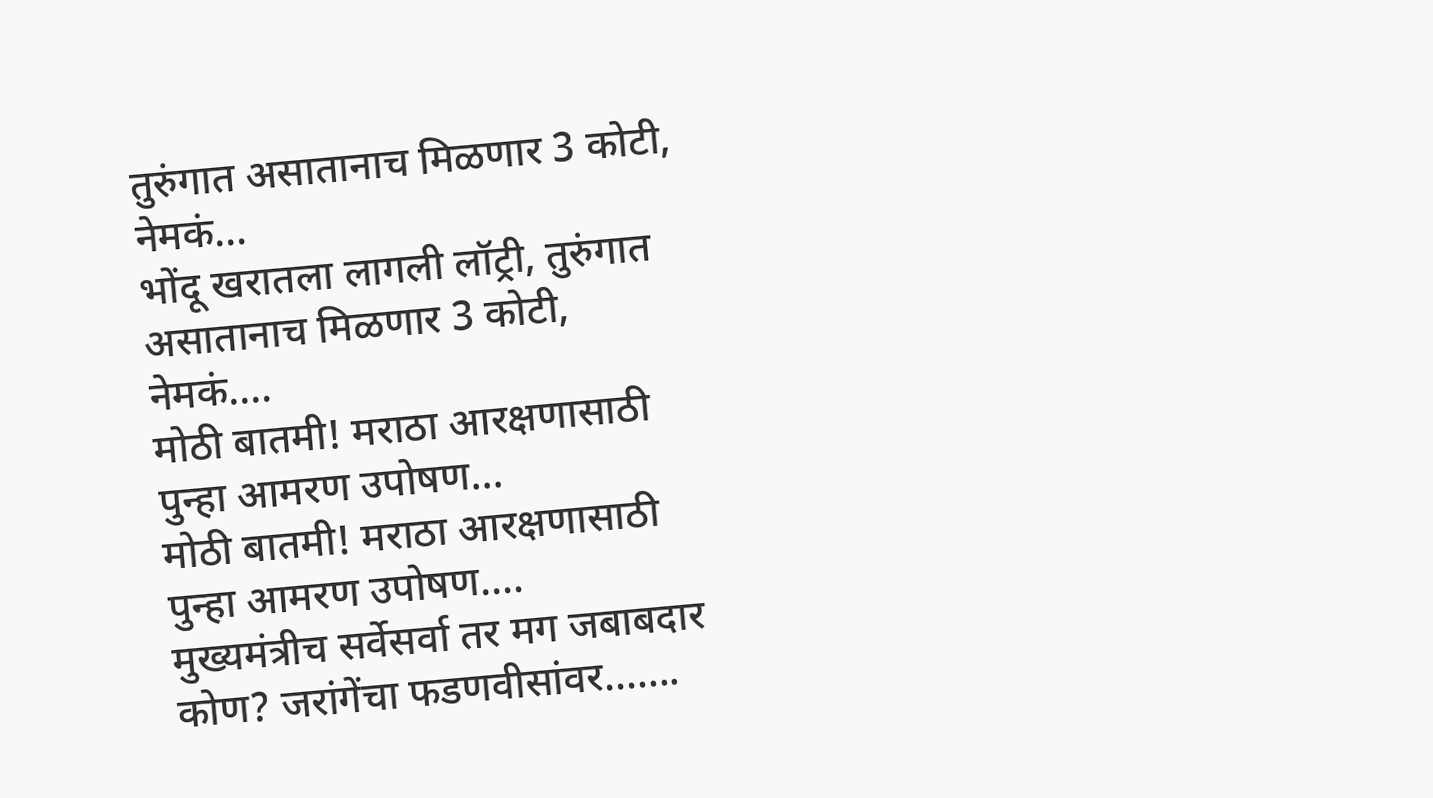तुरुंगात असातानाच मिळणार 3 कोटी, नेमकं...
भोंदू खरातला लागली लॉट्री, तुरुंगात असातानाच मिळणार 3 कोटी, नेमकं....
मोठी बातमी! मराठा आरक्षणासाठी पुन्हा आमरण उपोषण...
मोठी बातमी! मराठा आरक्षणासाठी पुन्हा आमरण उपोषण....
मुख्यमंत्रीच सर्वेसर्वा तर मग जबाबदार कोण? जरांगेंचा फडणवीसांवर.......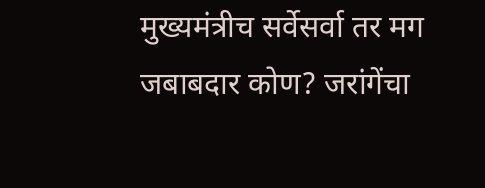मुख्यमंत्रीच सर्वेसर्वा तर मग जबाबदार कोण? जरांगेंचा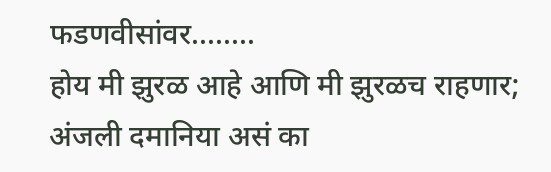फडणवीसांवर........
होय मी झुरळ आहे आणि मी झुरळच राहणार; अंजली दमानिया असं का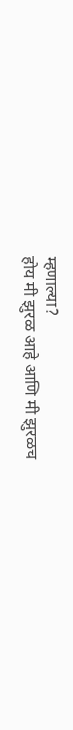म्हणाल्या?
होय मी झुरळ आहे आणि मी झुरळच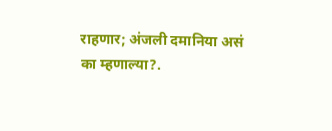राहणार; अंजली दमानिया असं का म्हणाल्या?.